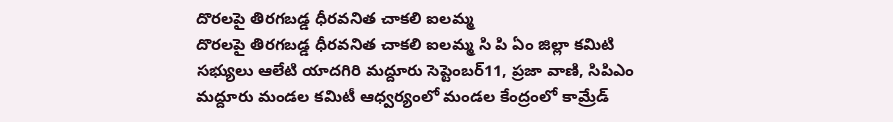దొరలపై తిరగబడ్డ ధీరవనిత చాకలి ఐలమ్మ
దొరలపై తిరగబడ్డ ధీరవనిత చాకలి ఐలమ్మ సి పి ఏం జిల్లా కమిటి సభ్యులు ఆలేటి యాదగిరి మద్దూరు సెప్టెంబర్11, ప్రజా వాణి, సిపిఎం మద్దూరు మండల కమిటీ ఆధ్వర్యంలో మండల కేంద్రంలో కామ్రేడ్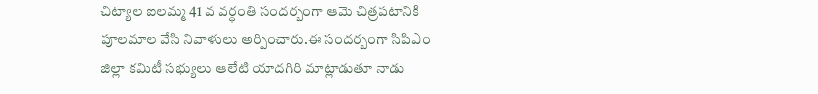చిట్యాల ఐలమ్మ 41 వ వర్ధంతి సందర్బంగా ఆమె చిత్రపటానికి పూలమాల వేసి నివాళులు అర్పించారు.ఈ సందర్బంగా సిపిఎం జిల్లా కమిటీ సభ్యులు ఆలేటి యాదగిరి మాట్లాడుతూ నాడు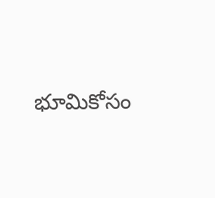భూమికోసం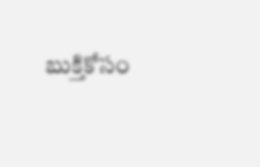బుక్తికోసం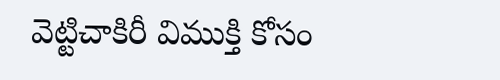వెట్టిచాకిరీ విముక్తి కోసం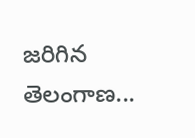జరిగిన తెలంగాణ...